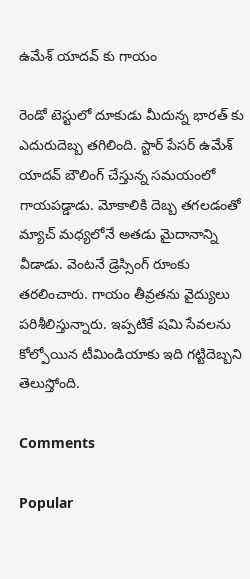ఉమేశ్ యాదవ్ కు గాయం

రెండో టెస్టులో దూకుడు మీదున్న భారత్ కు ఎదురుదెబ్బ తగిలింది. స్టార్ పేసర్ ఉమేశ్ యాదవ్ బౌలింగ్ చేస్తున్న సమయంలో గాయపడ్డాడు. మోకాలికి దెబ్బ తగలడంతో మ్యాచ్ మధ్యలోనే అతడు మైదానాన్ని వీడాడు. వెంటనే డ్రెస్సింగ్ రూంకు తరలించారు. గాయం తీవ్రతను వైద్యులు పరిశీలిస్తున్నారు. ఇప్పటికే షమి సేవలను కోల్పోయిన టీమిండియాకు ఇది గట్టిదెబ్బని తెలుస్తోంది.

Comments

Popular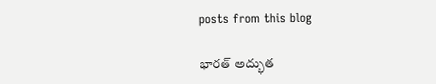posts from this blog

భారత్‌ అద్భుత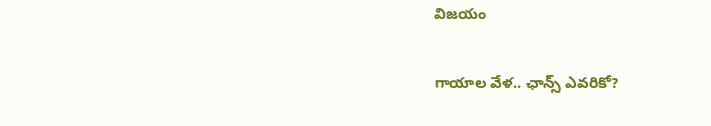విజయం

గాయాల వేళ.. ఛాన్స్‌ ఎవరికో?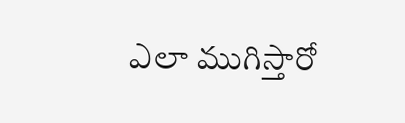ఎలా ముగిస్తారో